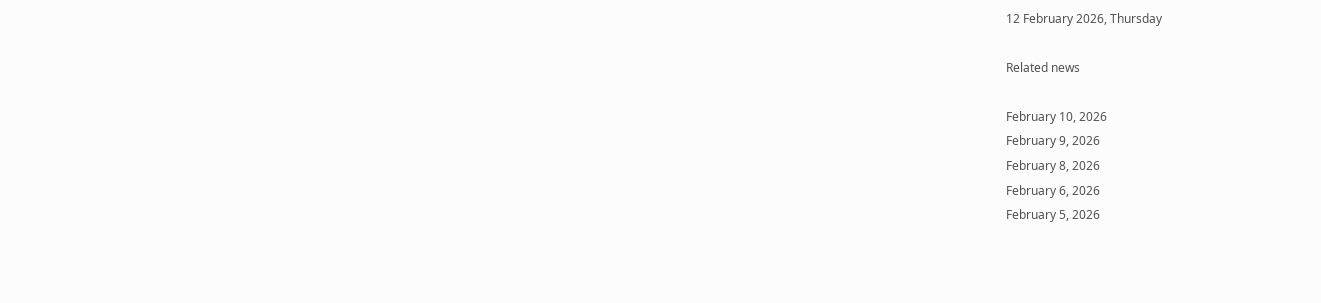12 February 2026, Thursday

Related news

February 10, 2026
February 9, 2026
February 8, 2026
February 6, 2026
February 5, 2026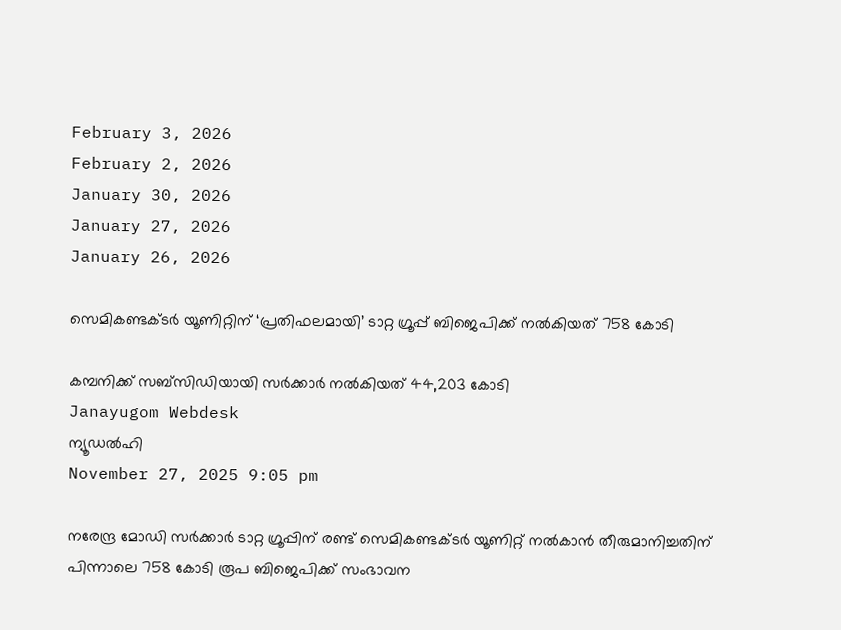February 3, 2026
February 2, 2026
January 30, 2026
January 27, 2026
January 26, 2026

സെമികണ്ടക്ടര്‍ യൂണിറ്റിന് ‘പ്രതിഫലമായി’ ടാറ്റ ഗ്രൂപ്പ് ബിജെപിക്ക് നല്‍കിയത് 758 കോടി

കമ്പനിക്ക് സബ്സിഡിയായി സര്‍ക്കാര്‍ നല്‍കിയത് 44,203 കോടി
Janayugom Webdesk
ന്യൂഡല്‍ഹി
November 27, 2025 9:05 pm

നരേന്ദ്ര മോഡി സര്‍ക്കാര്‍ ടാറ്റ ഗ്രൂപ്പിന് രണ്ട് സെമികണ്ടക്ടര്‍ യൂണിറ്റ് നല്‍കാന്‍ തീരുമാനിച്ചതിന് പിന്നാലെ 758 കോടി രൂപ ബിജെപിക്ക് സംഭാവന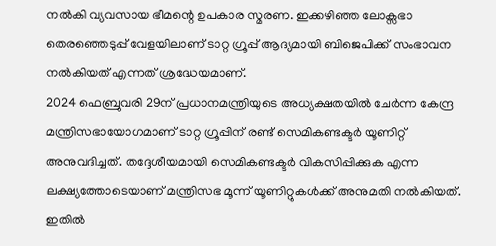നല്‍കി വ്യവസായ ഭീമന്റെ ഉപകാര സ്മരണ. ഇക്കഴിഞ്ഞ ലോക്സഭാ തെരഞ്ഞെടുപ്പ് വേളയിലാണ് ടാറ്റ ഗ്രൂപ്പ് ആദ്യമായി ബിജെപിക്ക് സംഭാവന നല്‍കിയത് എന്നത് ശ്രദ്ധേയമാണ്.
2024 ഫെബ്രുവരി 29ന് പ്രധാനമന്ത്രിയുടെ അധ്യക്ഷതയില്‍ ചേര്‍ന്ന കേന്ദ്ര മന്ത്രിസഭായോഗമാണ് ടാറ്റ ഗ്രൂപ്പിന് രണ്ട് സെമികണ്ടക്ടര്‍ യൂണിറ്റ് അനുവദിച്ചത്. തദ്ദേശീയമായി സെമികണ്ടക്ടര്‍ വികസിപ്പിക്കുക എന്ന ലക്ഷ്യത്തോടെയാണ് മന്ത്രിസഭ മൂന്ന് യൂണിറ്റുകള്‍ക്ക് അനുമതി നല്‍കിയത്. ഇതില്‍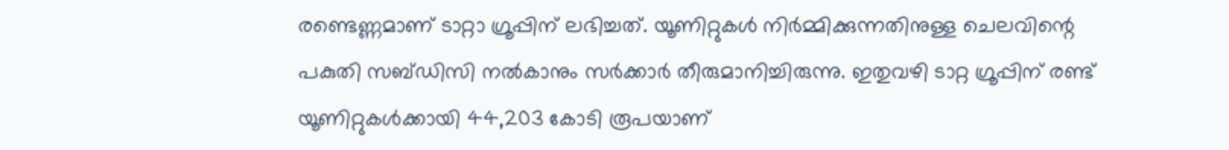രണ്ടെണ്ണമാണ് ടാറ്റാ ഗ്രൂപ്പിന് ലഭിച്ചത്. യൂണിറ്റുകൾ നിർമ്മിക്കുന്നതിനുള്ള ചെലവിന്റെ പകുതി സബ്ഡിസി നല്‍കാനും സര്‍ക്കാര്‍ തീരുമാനിച്ചിരുന്നു. ഇതുവഴി ടാറ്റ ഗ്രൂപ്പിന് രണ്ട് യൂണിറ്റുകൾക്കായി 44,203 കോടി രൂപയാണ്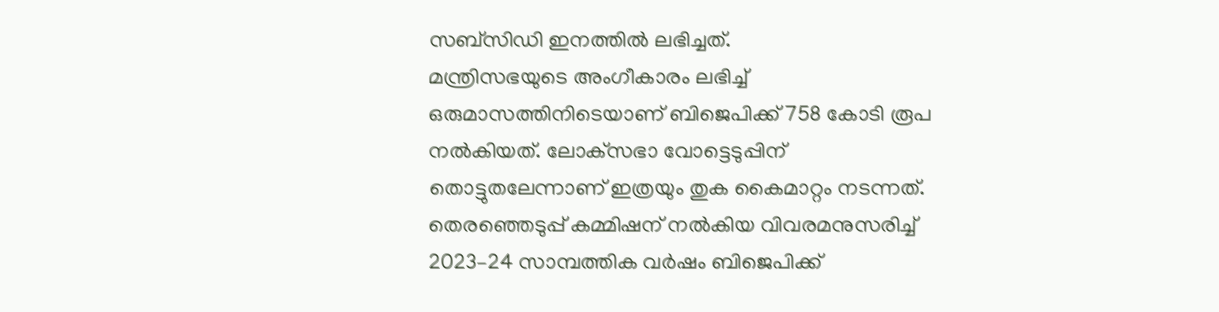സബ്സിഡി ഇനത്തില്‍ ലഭിച്ചത്.
മന്ത്രിസഭയുടെ അംഗീകാരം ലഭിച്ച് ഒരുമാസത്തിനിടെയാണ് ബിജെപിക്ക് 758 കോടി രൂപ നല്‍കിയത്. ലോക്‌സഭാ വോട്ടെടുപ്പിന് തൊട്ടുതലേന്നാണ് ഇത്രയും തുക കൈമാറ്റം നടന്നത്. തെരഞ്ഞെടുപ്പ് കമ്മിഷന് നല്‍കിയ വിവരമനുസരിച്ച് 2023–24 സാമ്പത്തിക വര്‍ഷം ബിജെപിക്ക്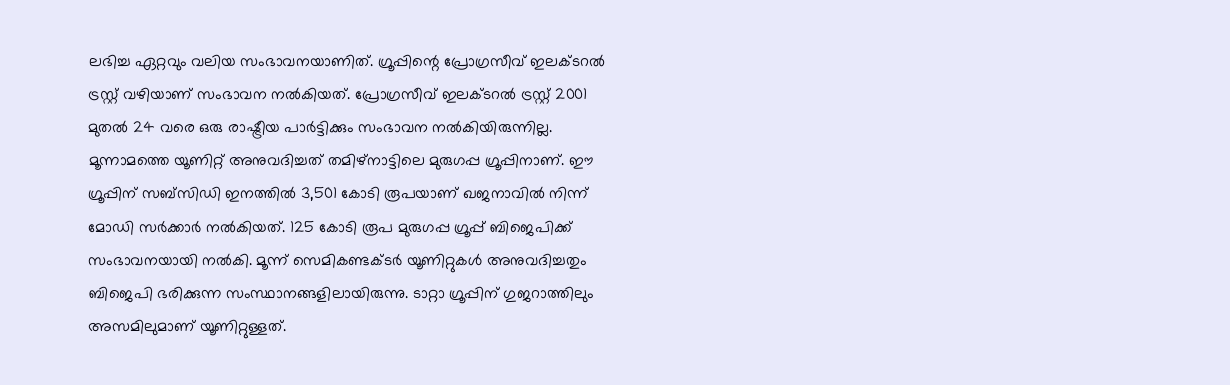ലഭിച്ച ഏറ്റവും വലിയ സംഭാവനയാണിത്. ഗ്രൂപ്പിന്റെ പ്രോഗ്രസീവ് ഇലക്ടറല്‍ ട്രസ്റ്റ് വഴിയാണ് സംഭാവന നല്‍കിയത്. പ്രോഗ്രസീവ് ഇലക്ടറല്‍ ട്രസ്റ്റ് 2001 മുതല്‍ 24 വരെ ഒരു രാഷ്ട്രീയ പാര്‍ട്ടിക്കും സംഭാവന നല്‍കിയിരുന്നില്ല.
മൂന്നാമത്തെ യൂണിറ്റ് അനുവദിച്ചത് തമിഴ്നാട്ടിലെ മുരുഗപ്പ ഗ്രൂപ്പിനാണ്. ഈ ഗ്രൂപ്പിന് സബ്സിഡി ഇനത്തില്‍ 3,501 കോടി രൂപയാണ് ഖജനാവില്‍ നിന്ന് മോഡി സര്‍ക്കാര്‍ നല്‍കിയത്. 125 കോടി രൂപ മുരുഗപ്പ ഗ്രൂപ്പ് ബിജെപിക്ക് സംഭാവനയായി നല്‍കി. മൂന്ന് സെമികണ്ടക്ടര്‍ യൂണിറ്റുകള്‍ അനുവദിച്ചതും ബിജെപി ഭരിക്കുന്ന സംസ്ഥാനങ്ങളിലായിരുന്നു. ടാറ്റാ ഗ്രൂപ്പിന് ഗുജറാത്തിലും അസമിലുമാണ് യൂണിറ്റുള്ളത്.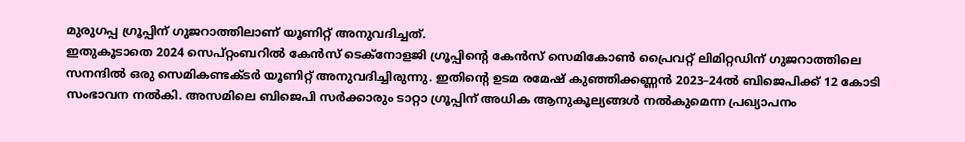മുരുഗപ്പ ഗ്രൂപ്പിന് ഗുജറാത്തിലാണ് യൂണിറ്റ് അനുവദിച്ചത്.
ഇതുകൂടാതെ 2024 സെപ്റ്റംബറില്‍ കേന്‍സ് ടെക്നോളജി ഗ്രൂപ്പിന്റെ കേന്‍സ് സെമികോണ്‍ പ്രൈവറ്റ് ലിമിറ്റഡിന് ഗുജറാത്തിലെ സനന്ദില്‍ ഒരു സെമികണ്ടക്ടര്‍ യൂണിറ്റ് അനുവദിച്ചിരുന്നു. ഇതിന്റെ ഉടമ രമേഷ് കു‍ഞ്ഞിക്കണ്ണന്‍ 2023–24ല്‍ ബിജെപിക്ക് 12 കോടി സംഭാവന നല്‍കി. അസമിലെ ബിജെപി സര്‍ക്കാരും ടാറ്റാ ഗ്രൂപ്പിന് അധിക ആനുകൂല്യങ്ങള്‍ നല്‍കുമെന്ന പ്രഖ്യാപനം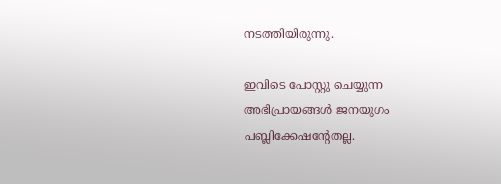നടത്തിയിരുന്നു.

ഇവിടെ പോസ്റ്റു ചെയ്യുന്ന അഭിപ്രായങ്ങള്‍ ജനയുഗം പബ്ലിക്കേഷന്റേതല്ല.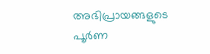അഭിപ്രായങ്ങളുടെ പൂര്‍ണ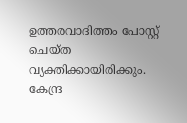ഉത്തരവാദിത്തം പോസ്റ്റ് ചെയ്ത വ്യക്തിക്കായിരിക്കും. കേന്ദ്ര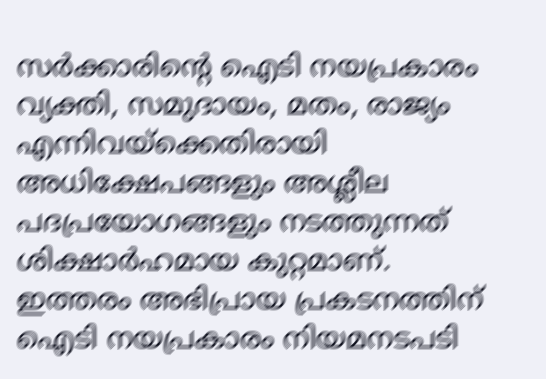സര്‍ക്കാരിന്റെ ഐടി നയപ്രകാരം വ്യക്തി, സമുദായം, മതം, രാജ്യം എന്നിവയ്‌ക്കെതിരായി അധിക്ഷേപങ്ങളും അശ്ലീല പദപ്രയോഗങ്ങളും നടത്തുന്നത് ശിക്ഷാര്‍ഹമായ കുറ്റമാണ്. ഇത്തരം അഭിപ്രായ പ്രകടനത്തിന് ഐടി നയപ്രകാരം നിയമനടപടി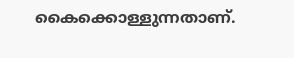കൈക്കൊള്ളുന്നതാണ്.